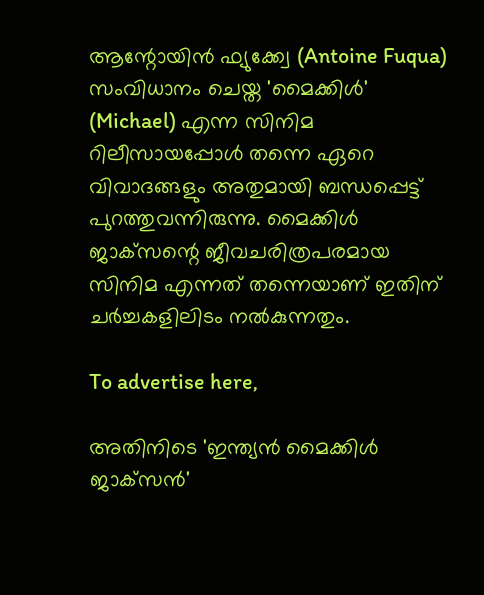ആന്റോയിൻ ഫ്യുക്ക്വേ (Antoine Fuqua) സംവിധാനം ചെയ്ത 'മൈക്കിൾ' (Michael) എന്ന സിനിമ റിലീസായപ്പോൾ തന്നെ ഏറെ വിവാദങ്ങളും അതുമായി ബന്ധപ്പെട്ട് പുറത്തുവന്നിരുന്നു. മൈക്കിൾ ജാക്‌സന്റെ ജീവചരിത്രപരമായ സിനിമ എന്നത് തന്നെയാണ് ഇതിന് ചർച്ചകളിലിടം നൽകുന്നതും.

To advertise here,

അതിനിടെ 'ഇന്ത്യൻ മൈക്കിൾ ജാക്‌സൻ'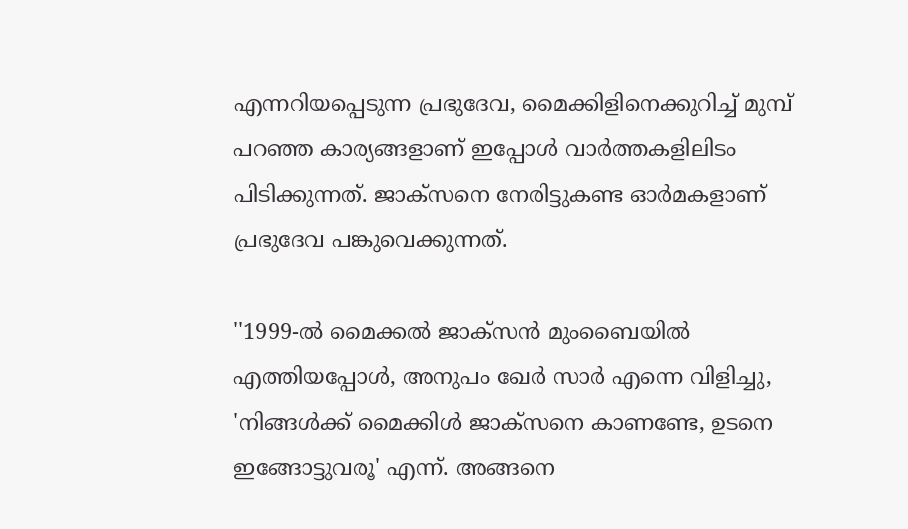എന്നറിയപ്പെടുന്ന പ്രഭുദേവ, മൈക്കിളിനെക്കുറിച്ച് മുമ്പ് പറഞ്ഞ കാര്യങ്ങളാണ് ഇപ്പോൾ വാർത്തകളിലിടം പിടിക്കുന്നത്. ജാക്‌സനെ നേരിട്ടുകണ്ട ഓർമകളാണ് പ്രഭുദേവ പങ്കുവെക്കുന്നത്.

''1999-ൽ മൈക്കൽ ജാക്സൻ മുംബൈയിൽ എത്തിയപ്പോൾ, അനുപം ഖേർ സാർ എന്നെ വിളിച്ചു, 'നിങ്ങൾക്ക് മൈക്കിൾ ജാക്‌സനെ കാണണ്ടേ, ഉടനെ ഇങ്ങോട്ടുവരൂ' എന്ന്. അങ്ങനെ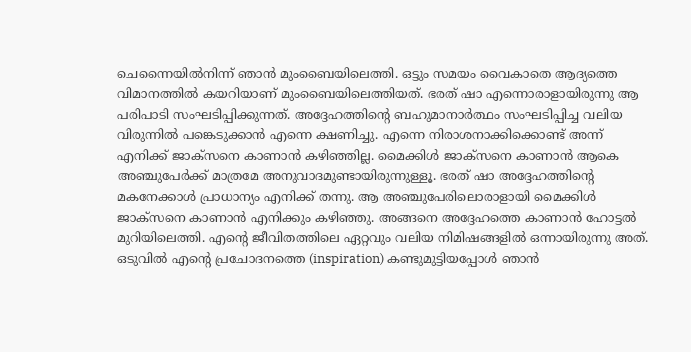ചെന്നൈയിൽനിന്ന് ഞാൻ മുംബൈയിലെത്തി. ഒട്ടും സമയം വൈകാതെ ആദ്യത്തെ വിമാനത്തിൽ കയറിയാണ് മുംബൈയിലെത്തിയത്. ഭരത് ഷാ എന്നൊരാളായിരുന്നു ആ പരിപാടി സംഘടിപ്പിക്കുന്നത്. അദ്ദേഹത്തിന്റെ ബഹുമാനാർത്ഥം സംഘടിപ്പിച്ച വലിയ വിരുന്നിൽ പങ്കെടുക്കാൻ എന്നെ ക്ഷണിച്ചു. എന്നെ നിരാശനാക്കിക്കൊണ്ട് അന്ന് എനിക്ക് ജാക്‌സനെ കാണാൻ കഴിഞ്ഞില്ല. മൈക്കിൾ ജാക്‌സനെ കാണാൻ ആകെ അഞ്ചുപേർക്ക് മാത്രമേ അനുവാദമുണ്ടായിരുന്നുള്ളൂ. ഭരത് ഷാ അദ്ദേഹത്തിന്റെ മകനേക്കാൾ പ്രാധാന്യം എനിക്ക് തന്നു. ആ അഞ്ചുപേരിലൊരാളായി മൈക്കിൾ ജാക്‌സനെ കാണാൻ എനിക്കും കഴിഞ്ഞു. അങ്ങനെ അദ്ദേഹത്തെ കാണാൻ ഹോട്ടൽ മുറിയിലെത്തി. എന്റെ ജീവിതത്തിലെ ഏറ്റവും വലിയ നിമിഷങ്ങളിൽ ഒന്നായിരുന്നു അത്. ഒടുവിൽ എന്റെ പ്രചോദനത്തെ (inspiration) കണ്ടുമുട്ടിയപ്പോൾ ഞാൻ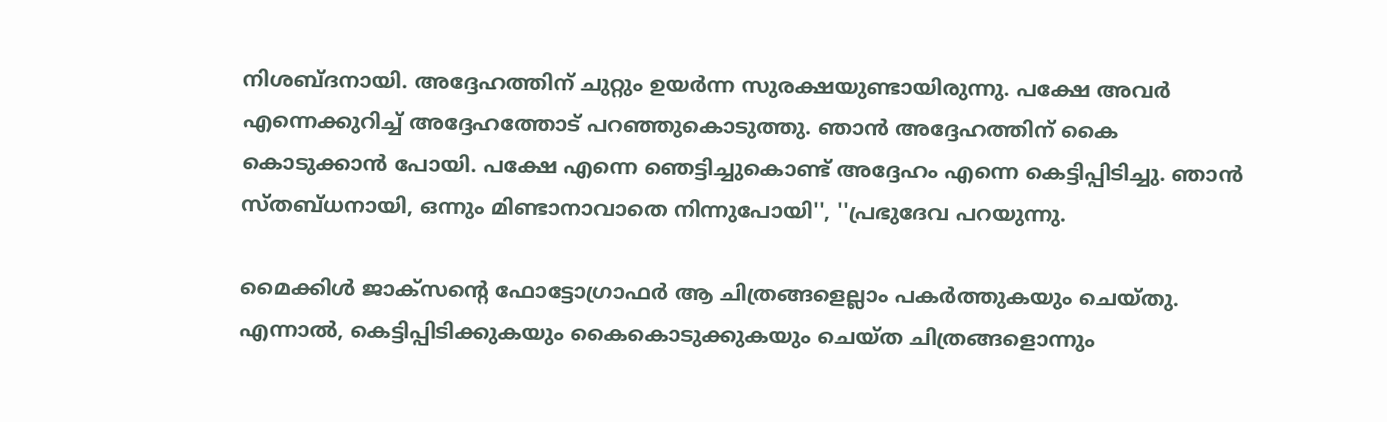നിശബ്ദനായി. അദ്ദേഹത്തിന് ചുറ്റും ഉയർന്ന സുരക്ഷയുണ്ടായിരുന്നു. പക്ഷേ അവർ എന്നെക്കുറിച്ച് അദ്ദേഹത്തോട് പറഞ്ഞുകൊടുത്തു. ഞാൻ അദ്ദേഹത്തിന് കൈ കൊടുക്കാൻ പോയി. പക്ഷേ എന്നെ ഞെട്ടിച്ചുകൊണ്ട് അദ്ദേഹം എന്നെ കെട്ടിപ്പിടിച്ചു. ഞാൻ സ്തബ്ധനായി, ഒന്നും മിണ്ടാനാവാതെ നിന്നുപോയി'', ''പ്രഭുദേവ പറയുന്നു.

മൈക്കിൾ ജാക്‌സന്റെ ഫോട്ടോഗ്രാഫർ ആ ചിത്രങ്ങളെല്ലാം പകർത്തുകയും ചെയ്തു. എന്നാൽ, കെട്ടിപ്പിടിക്കുകയും കൈകൊടുക്കുകയും ചെയ്ത ചിത്രങ്ങളൊന്നും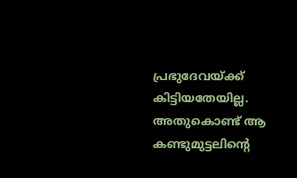പ്രഭുദേവയ്ക്ക് കിട്ടിയതേയില്ല. അതുകൊണ്ട് ആ കണ്ടുമുട്ടലിന്റെ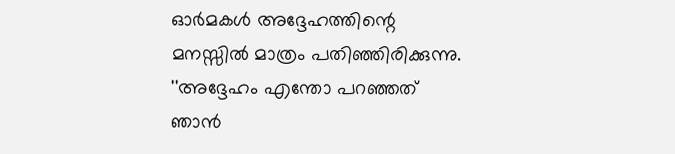ഓർമകൾ അദ്ദേഹത്തിന്റെ മനസ്സിൽ മാത്രം പതിഞ്ഞിരിക്കുന്നു. ''അദ്ദേഹം എന്തോ പറഞ്ഞത് ഞാൻ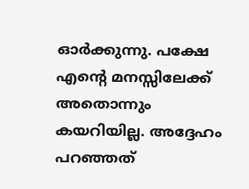ഓർക്കുന്നു. പക്ഷേ എന്റെ മനസ്സിലേക്ക് അതൊന്നും കയറിയില്ല. അദ്ദേഹം പറഞ്ഞത്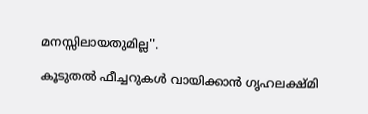മനസ്സിലായതുമില്ല''.

കൂടുതൽ ഫീച്ചറുകൾ വായിക്കാൻ ഗൃഹലക്ഷ്മി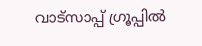വാട്സാപ്പ് ഗ്രൂപ്പിൽ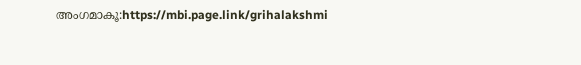അംഗമാകൂ:https://mbi.page.link/grihalakshmi